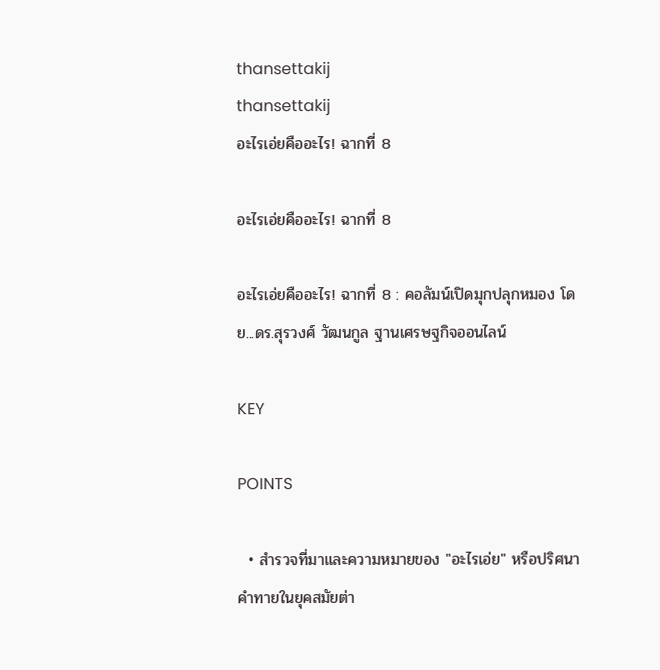thansettakij
thansettakij
อะไรเอ่ยคืออะไร! ฉากที่ 8

อะไรเอ่ยคืออะไร! ฉากที่ 8

อะไรเอ่ยคืออะไร! ฉากที่ 8 : คอลัมน์เปิดมุกปลุกหมอง โดย...ดร.สุรวงศ์ วัฒนกูล ฐานเศรษฐกิจออนไลน์

KEY

POINTS

  • สำรวจที่มาและความหมายของ "อะไรเอ่ย" หรือปริศนาคำทายในยุคสมัยต่า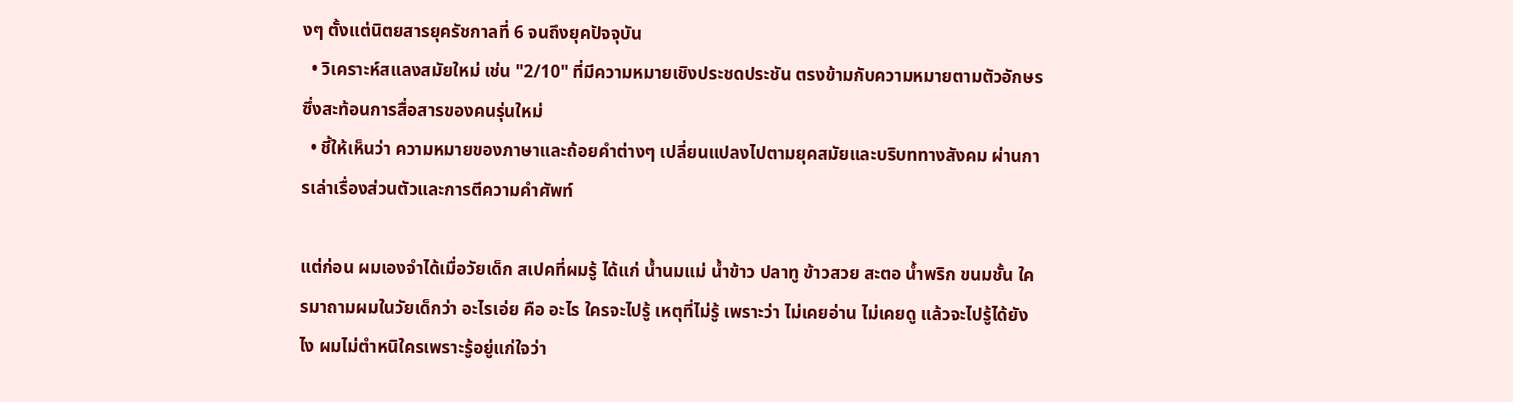งๆ ตั้งแต่นิตยสารยุครัชกาลที่ 6 จนถึงยุคปัจจุบัน
  • วิเคราะห์สแลงสมัยใหม่ เช่น "2/10" ที่มีความหมายเชิงประชดประชัน ตรงข้ามกับความหมายตามตัวอักษร ซึ่งสะท้อนการสื่อสารของคนรุ่นใหม่
  • ชี้ให้เห็นว่า ความหมายของภาษาและถ้อยคำต่างๆ เปลี่ยนแปลงไปตามยุคสมัยและบริบททางสังคม ผ่านการเล่าเรื่องส่วนตัวและการตีความคำศัพท์

แต่ก่อน ผมเองจำได้เมื่อวัยเด็ก สเปคที่ผมรู้ ได้แก่ น้ำนมแม่ น้ำข้าว ปลาทู ข้าวสวย สะตอ น้ำพริก ขนมชั้น ใครมาถามผมในวัยเด็กว่า อะไรเอ่ย คือ อะไร ใครจะไปรู้ เหตุที่ไม่รู้ เพราะว่า ไม่เคยอ่าน ไม่เคยดู แล้วจะไปรู้ได้ยังไง ผมไม่ตำหนิใครเพราะรู้อยู่แก่ใจว่า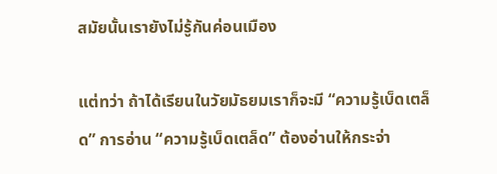สมัยนั้นเรายังไม่รู้กันค่อนเมือง

แต่ทว่า ถ้าได้เรียนในวัยมัธยมเราก็จะมี “ความรู้เบ็ดเตล็ด” การอ่าน “ความรู้เบ็ดเตล็ด” ต้องอ่านให้กระจ่า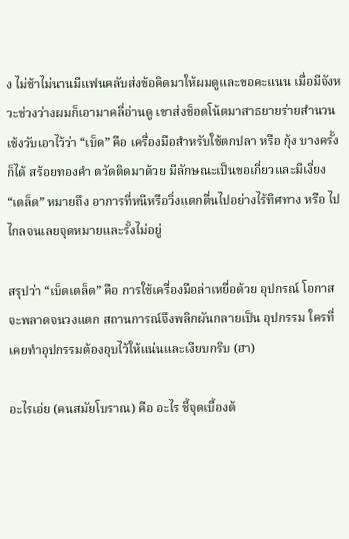ง ไม่ช้าไม่นานมีแฟนคลับส่งข้อคิดมาให้ผมดูและขอคะแนน เมื่อมีจังหวะช่วงว่างผมก็เอามาคลี่อ่านดู เขาส่งช็อตโน้ตมาสาธยายร่ายสำนวนเช้งวับเอาไว้ว่า “เบ็ด” คือ เครื่องมือสำหรับใช้ตกปลา หรือ กุ้ง บางครั้งก็ได้ สร้อยทองคำ ตวัดติดมาด้วย มีลักษณะเป็นขอเกี่ยวและมีเงี่ยง “เตล็ด” หมายถึง อาการที่หนีหรือวิ่งแตกตื่นไปอย่างไร้ทิศทาง หรือ ไปไกลจนเลยจุดหมายและรั้งไม่อยู่

สรุปว่า “เบ็ดเตล็ด” คือ การใช้เครื่องมือล่าเหยื่อด้วย อุปกรณ์ โอกาสจะพลาดจนวงแตก สถานการณ์จึงพลิกผันกลายเป็น อุปกรรม ใครที่เคยทำอุปกรรมต้องอุบไว้ให้แน่นและเงียบกริบ (ฮา)

อะไรเอ่ย (คนสมัยโบราณ) คือ อะไร ชี้จุดเบื้องต้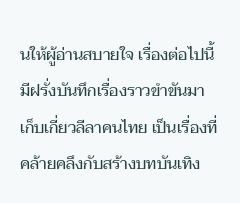นให้ผู้อ่านสบายใจ เรื่องต่อไปนี้มีฝรั่งบันทึกเรื่องราวขำขันมา เก็บเกี่ยวลีลาคนไทย เป็นเรื่องที่คล้ายคลึงกับสร้างบทบันเทิง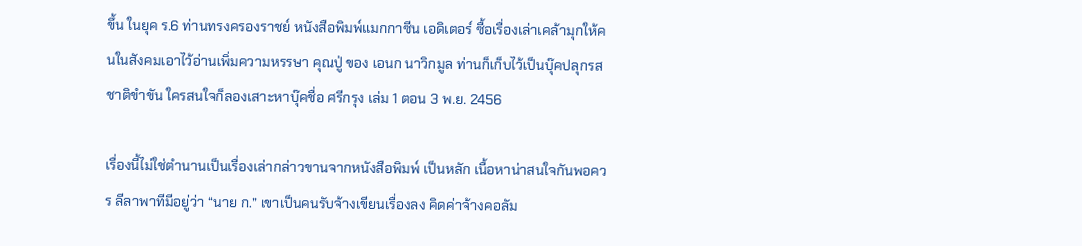ขึ้น ในยุค ร.6 ท่านทรงครองราชย์ หนังสือพิมพ์แมกกาซีน เอดิเตอร์ ซื้อเรื่องเล่าเคล้ามุกให้คนในสังคมเอาไว้อ่านเพิ่มความหรรษา คุณปู่ ของ เอนก นาวิกมูล ท่านก็เก็บไว้เป็นบุ๊คปลุกรสชาติขำขัน ใครสนใจก็ลองเสาะหาบุ๊คชื่อ ศรีกรุง เล่ม 1 ตอน 3 พ.ย. 2456

เรื่องนี้ไม่ใช่ตำนานเป็นเรื่องเล่ากล่าวขานจากหนังสือพิมพ์ เป็นหลัก เนื้อหาน่าสนใจกันพอควร ลีลาพาทีมีอยู่ว่า “นาย ก.” เขาเป็นคนรับจ้างเขียนเรื่องลง คิดค่าจ้างคอลัม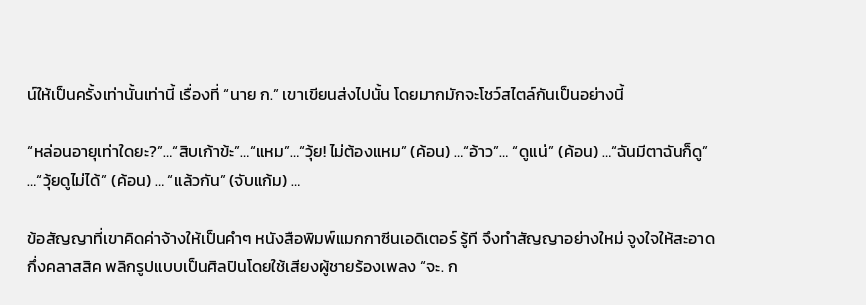น์ให้เป็นครั้งเท่านั้นเท่านี้ เรื่องที่ “นาย ก.” เขาเขียนส่งไปนั้น โดยมากมักจะโชว์สไตล์กันเป็นอย่างนี้

“หล่อนอายุเท่าใดยะ?”…“สิบเก้าข้ะ”…“แหม”…“วุ้ย! ไม่ต้องแหม” (ค้อน) …“อ้าว”… “ดูแน่” (ค้อน) …“ฉันมีตาฉันก็ดู” …“วุ้ยดูไม่ได้” (ค้อน) … “แล้วกัน” (จับแก้ม) …

ข้อสัญญาที่เขาคิดค่าจ้างให้เป็นคำๆ หนังสือพิมพ์แมกกาซีนเอดิเตอร์ รู้ที จึงทำสัญญาอย่างใหม่ จูงใจให้สะอาดกึ่งคลาสสิค พลิกรูปแบบเป็นศิลปินโดยใช้เสียงผู้ชายร้องเพลง “จะ. ก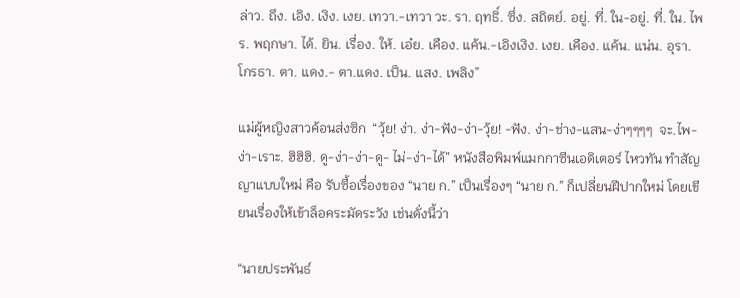ล่าว. ถึง. เอิง. เงิง. เงย. เทวา.-เทวา วะ. รา. ฤทธิ์. ซึ่ง. สถิตย์. อยู่. ที่. ใน-อยู่. ที่. ใน. ไพร. พฤกษา. ได้. ยิน. เรื่อง. ให้. เอ๋ย. เคือง. แค้น.-เอิงเงิง. เงย. เคือง. แค้น. แน่น. อุรา. โกรธา. ตา. แดง.- ตา.แดง. เป็น. แสง. เพลิง”

แม่ผู้หญิงสาวค้อนส่งซิก  “วุ้ย! ง่า. ง่า-ฟัง-ง่า-วุ้ย! -ฟัง. ง่า-ช่าง-แสน-ง่าๆๆๆๆ  จะ.ไพ-ง่า-เราะ. ฮิฮิฮิ. ดู-ง่า-ง่า-ดู- ไม่-ง่า-ได้” หนังสือพิมพ์แมกกาซีนเอดิเตอร์ ไหวทัน ทำสัญญาแบบใหม่ คือ รับซื้อเรื่องของ “นาย ก.” เป็นเรื่องๆ “นาย ก.” ก็เปลี่ยนฝีปากใหม่ โดยเขียนเรื่องให้เข้าล็อคระมัดระวัง เช่นดั่งนี้ว่า

“นายประพันธ์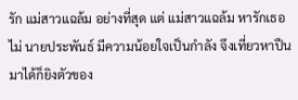รัก แม่สาวแฉล้ม อย่างที่สุด แต่ แม่สาวแฉล้ม หารักเธอไม่ นายประพันธ์ มีความน้อยใจเป็นกำลัง จึงเที่ยวหาปืนมาได้ก็ยิงตัวของ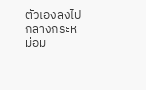ตัวเองลงไปกลางกระหม่อม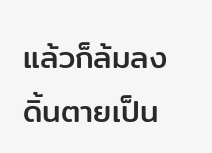แล้วก็ล้มลงดิ้นตายเป็น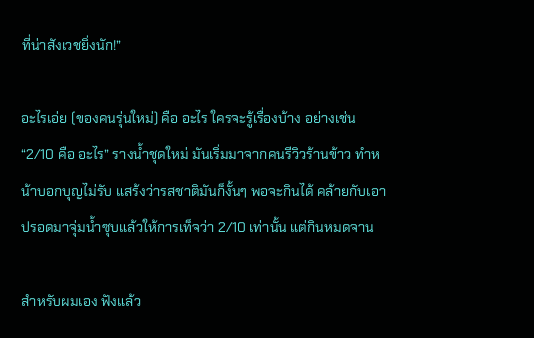ที่น่าสังเวชยิ่งนัก!”

อะไรเอ่ย (ของคนรุ่นใหม่) คือ อะไร ใครจะรู้เรื่องบ้าง อย่างเช่น “2/10 คือ อะไร” รางน้ำชุดใหม่ มันเริ่มมาจากคนรีวิวร้านข้าว ทำหน้าบอกบุญไม่รับ แสร้งว่ารสชาติมันก็งั้นๆ พอจะกินได้ คล้ายกับเอาปรอดมาจุ่มน้ำซุบแล้วให้การเท็จว่า 2/10 เท่านั้น แต่กินหมดจาน

สำหรับผมเอง ฟังแล้ว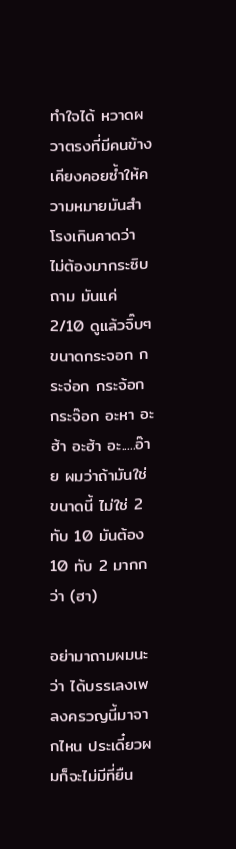ทำใจได้ หวาดผวาตรงที่มีคนข้างเคียงคอยซ้ำให้ความหมายมันสำโรงเกินคาดว่า ไม่ต้องมากระซิบถาม มันแค่ 2/10 ดูแล้วจิ๊บๆ ขนาดกระจอก กระจ่อก กระจ้อก กระจ๊อก อะหา อะฮ้า อะฮ้า อะ.....อ๊าย ผมว่าถ้ามันใช่ขนาดนี้ ไม่ใช่ 2 ทับ 10 มันต้อง 10 ทับ 2 มากกว่า (ฮา)

อย่ามาถามผมนะว่า ได้บรรเลงเพลงครวญนี้มาจากไหน ประเดี๋ยวผมก็จะไม่มีที่ยืน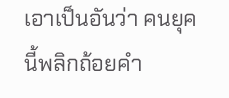เอาเป็นอันว่า คนยุคนี้พลิกถ้อยคำ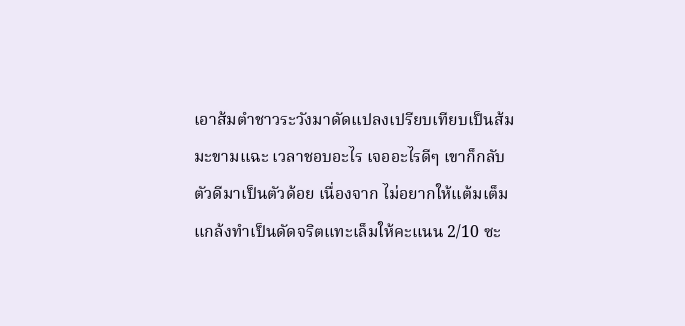เอาส้มตำชาวระวังมาดัดแปลงเปรียบเทียบเป็นส้มมะขามแฉะ เวลาชอบอะไร เจออะไรดีๆ เขาก็กลับตัวดีมาเป็นตัวด้อย เนื่องจาก ไม่อยากให้แต้มเต็ม แกล้งทำเป็นดัดจริตแทะเล็มให้คะแนน 2/10 ซะ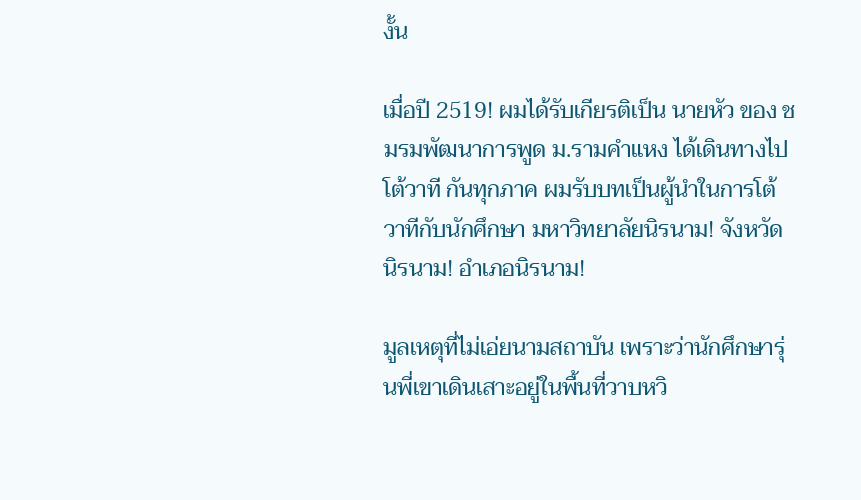งั้น

เมื่อปี 2519! ผมได้รับเกียรติเป็น นายหัว ของ ชมรมพัฒนาการพูด ม.รามคำแหง ได้เดินทางไป โต้วาที กันทุกภาค ผมรับบทเป็นผู้นำในการโต้วาทีกับนักศึกษา มหาวิทยาลัยนิรนาม! จังหวัดนิรนาม! อำเภอนิรนาม!

มูลเหตุที่ไม่เอ่ยนามสถาบัน เพราะว่านักศึกษารุ่นพี่เขาเดินเสาะอยู่ในพื้นที่วาบหวิ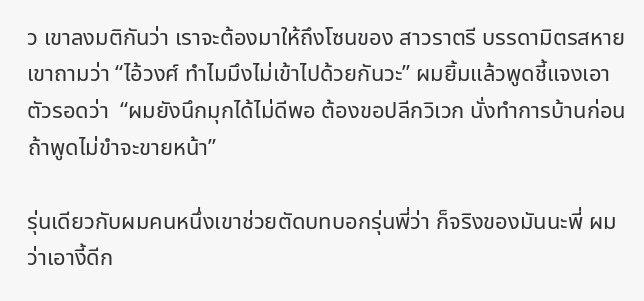ว เขาลงมติกันว่า เราจะต้องมาให้ถึงโซนของ สาวราตรี บรรดามิตรสหายเขาถามว่า “ไอ้วงศ์ ทำไมมึงไม่เข้าไปด้วยกันวะ” ผมยิ้มแล้วพูดชี้แจงเอาตัวรอดว่า  “ผมยังนึกมุกได้ไม่ดีพอ ต้องขอปลีกวิเวก นั่งทำการบ้านก่อน ถ้าพูดไม่ขำจะขายหน้า”

รุ่นเดียวกับผมคนหนึ่งเขาช่วยตัดบทบอกรุ่นพี่ว่า ก็จริงของมันนะพี่ ผมว่าเอางี้ดีก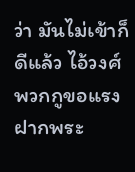ว่า มันไม่เข้าก็ดีแล้ว ไอ้วงศ์ พวกกูขอแรงฝากพระ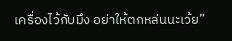เครื่องไว้กับมึง อย่าให้ตกหล่นนะเว้ย”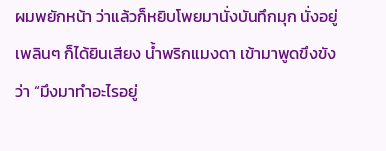ผมพยักหน้า ว่าแล้วก็หยิบโพยมานั่งบันทึกมุก นั่งอยู่เพลินๆ ก็ได้ยินเสียง น้ำพริกแมงดา เข้ามาพูดขึงขังว่า “มึงมาทำอะไรอยู่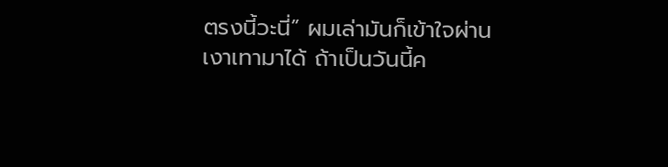ตรงนี้วะนี่” ผมเล่ามันก็เข้าใจผ่านเงาเทามาได้ ถ้าเป็นวันนี้ค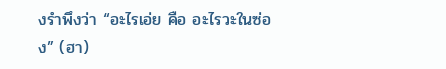งรำพึงว่า “อะไรเอ่ย คือ อะไรวะในซ่อง” (ฮา)